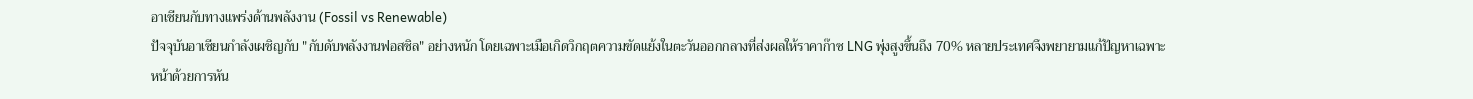อาเซียนกับทางแพร่งด้านพลังงาน (Fossil vs Renewable)
ปัจจุบันอาเซียนกำลังเผชิญกับ "กับดับพลังงานฟอสซิล" อย่างหนัก โดยเฉพาะเมือเกิดวิกฤตความขัดแย้งในตะวันออกกลางที่ส่งผลให้ราคาก๊าซ LNG พุ่งสูงขึ้นถึง 70% หลายประเทศจึงพยายามแก้ปัญหาเฉพาะหน้าด้วยการหัน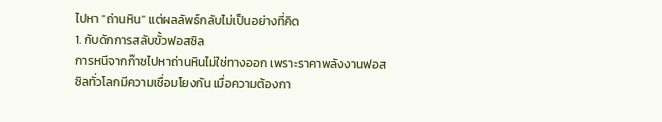ไปหา "ถ่านหิน" แต่ผลลัพธ์กลับไม่เป็นอย่างที่คิด
1. กับดักการสลับขั้วฟอสซิล
การหนีจากก๊าซไปหาถ่านหินไม่ใช่ทางออก เพราะราคาพลังงานฟอสซิลทั่วโลกมีความเชื่อมโยงกัน เมื่อความต้องกา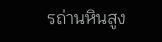รถ่านหินสูง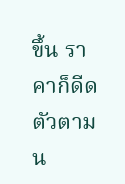ขึ้น ราคาก็ดีดตัวตาม น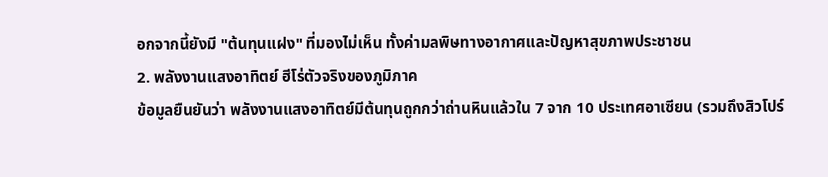อกจากนี้ยังมี "ต้นทุนแฝง" ที่มองไม่เห็น ทั้งค่ามลพิษทางอากาศและปัญหาสุขภาพประชาชน
2. พลังงานแสงอาทิตย์ ฮีโร่ตัวจริงของภูมิภาค
ข้อมูลยืนยันว่า พลังงานแสงอาทิตย์มีต้นทุนถูกกว่าถ่านหินแล้วใน 7 จาก 10 ประเทศอาเซียน (รวมถึงสิวโปร์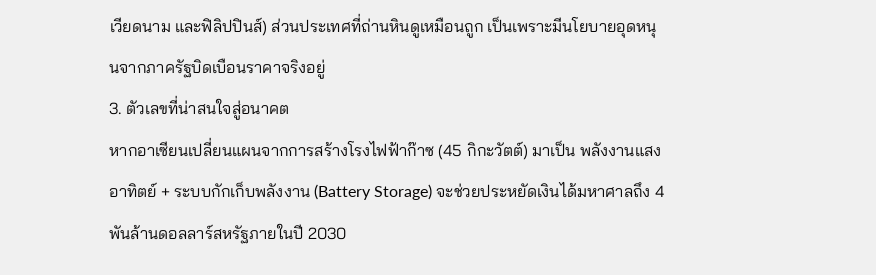เวียดนาม และฟิลิปปินส์) ส่วนประเทศที่ถ่านหินดูเหมือนถูก เป็นเพราะมีนโยบายอุดหนุนจากภาครัฐบิดเบือนราคาจริงอยู่
3. ตัวเลขที่น่าสนใจสู่อนาคต
หากอาเซียนเปลี่ยนแผนจากการสร้างโรงไฟฟ้าก๊าซ (45 กิกะวัตต์) มาเป็น พลังงานแสงอาทิตย์ + ระบบกักเก็บพลังงาน (Battery Storage) จะช่วยประหยัดเงินได้มหาศาลถึง 4 พันล้านดอลลาร์สหรัฐภายในปี 2030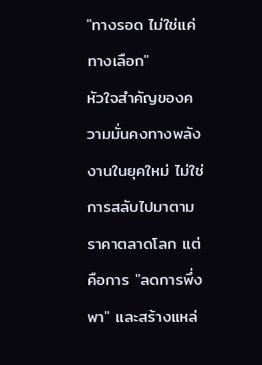"ทางรอด ไม่ใช่แค่ทางเลือก"
หัวใจสำคัญของความมั่นคงทางพลังงานในยุคใหม่ ไม่ใช่การสลับไปมาตามราคาตลาดโลก แต่คือการ "ลดการพึ่งพา" และสร้างแหล่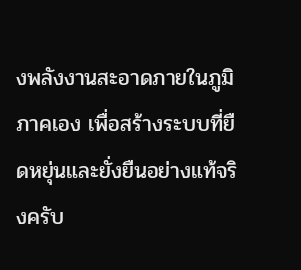งพลังงานสะอาดภายในภูมิภาคเอง เพื่อสร้างระบบที่ยืดหยุ่นและยั่งยืนอย่างแท้จริงครับ